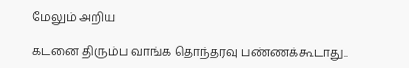மேலும் அறிய

கடனை திரும்ப வாங்க தொந்தரவு பண்ணக்கூடாது..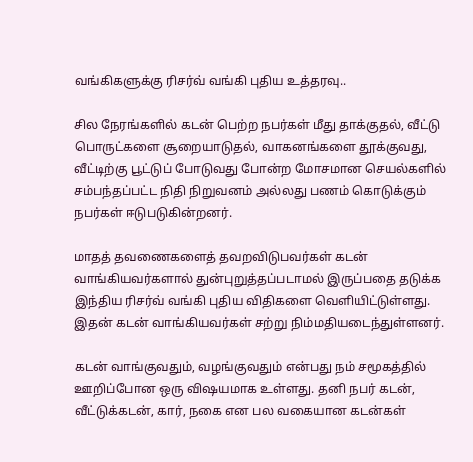வங்கிகளுக்கு ரிசர்வ் வங்கி புதிய உத்தரவு..

சில நேரங்களில் கடன் பெற்ற நபர்கள் மீது தாக்குதல், வீட்டு பொருட்களை சூறையாடுதல், வாகனங்களை தூக்குவது, வீட்டிற்கு பூட்டுப் போடுவது போன்ற மோசமான செயல்களில் சம்பந்தப்பட்ட நிதி நிறுவனம் அல்லது பணம் கொடுக்கும் நபர்கள் ஈடுபடுகின்றனர்.

மாதத் தவணைகளைத் தவறவிடுபவர்கள் கடன் வாங்கியவர்களால் துன்புறுத்தப்படாமல் இருப்பதை தடுக்க இந்திய ரிசர்வ் வங்கி புதிய விதிகளை வெளியிட்டுள்ளது. இதன் கடன் வாங்கியவர்கள் சற்று நிம்மதியடைந்துள்ளனர்.

கடன் வாங்குவதும், வழங்குவதும் என்பது நம் சமூகத்தில் ஊறிப்போன ஒரு விஷயமாக உள்ளது. தனி நபர் கடன், வீட்டுக்கடன், கார், நகை என பல வகையான கடன்கள்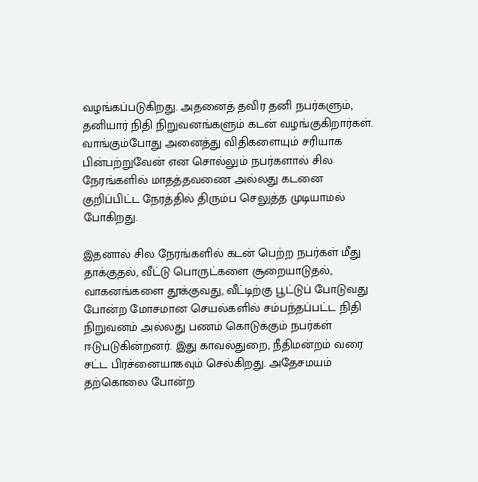வழங்கப்படுகிறது. அதனைத் தவிர தனி நபர்களும், தனியார் நிதி நிறுவனங்களும் கடன் வழங்குகிறார்கள். வாங்கும்போது அனைத்து விதிகளையும் சரியாக பின்பற்றுவேன் என சொல்லும் நபர்களால் சில நேரங்களில் மாதத்தவணை அல்லது கடனை குறிப்பிட்ட நேரத்தில் திரும்ப செலுத்த முடியாமல் போகிறது.

இதனால் சில நேரங்களில் கடன் பெற்ற நபர்கள் மீது தாக்குதல், வீட்டு பொருட்களை சூறையாடுதல், வாகனங்களை தூக்குவது, வீட்டிற்கு பூட்டுப் போடுவது போன்ற மோசமான செயல்களில் சம்பந்தப்பட்ட நிதி நிறுவனம் அல்லது பணம் கொடுக்கும் நபர்கள் ஈடுபடுகின்றனர். இது காவல்துறை, நீதிமன்றம் வரை சட்ட பிரச்னையாகவும் செல்கிறது. அதேசமயம் தற்கொலை போன்ற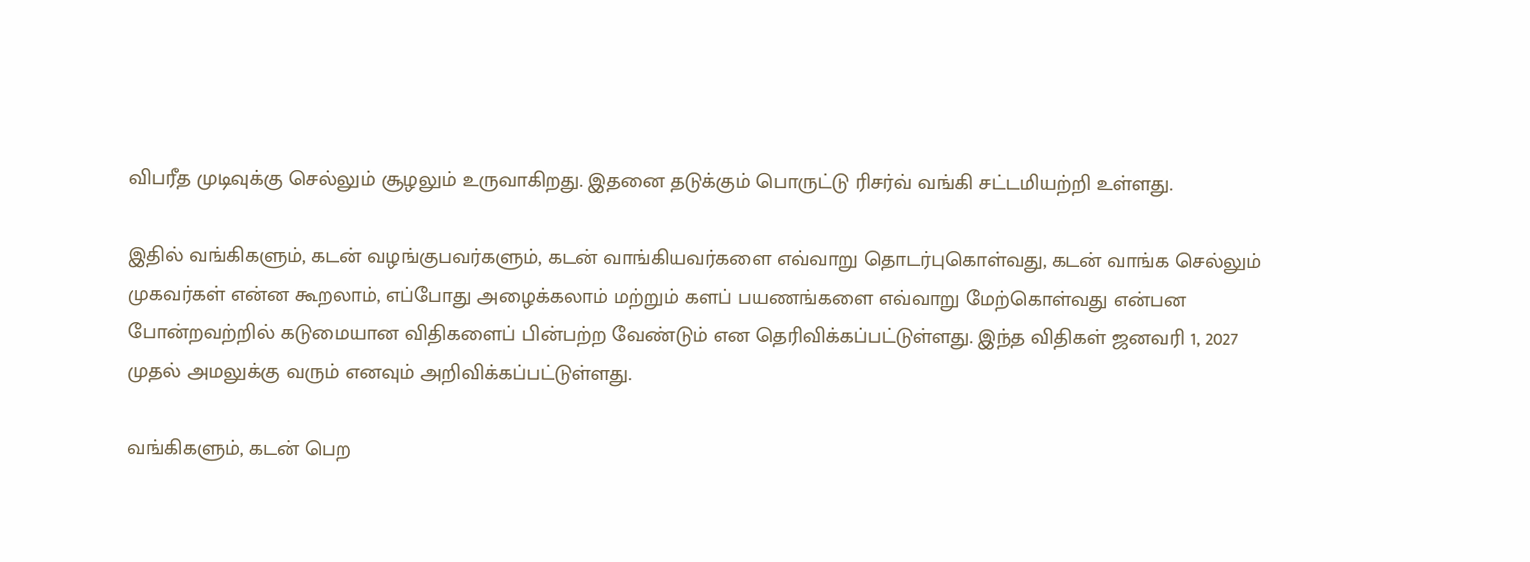விபரீத முடிவுக்கு செல்லும் சூழலும் உருவாகிறது. இதனை தடுக்கும் பொருட்டு ரிசர்வ் வங்கி சட்டமியற்றி உள்ளது.

இதில் வங்கிகளும், கடன் வழங்குபவர்களும், கடன் வாங்கியவர்களை எவ்வாறு தொடர்புகொள்வது, கடன் வாங்க செல்லும் முகவர்கள் என்ன கூறலாம், எப்போது அழைக்கலாம் மற்றும் களப் பயணங்களை எவ்வாறு மேற்கொள்வது என்பன போன்றவற்றில் கடுமையான விதிகளைப் பின்பற்ற வேண்டும் என தெரிவிக்கப்பட்டுள்ளது. இந்த விதிகள் ஜனவரி 1, 2027 முதல் அமலுக்கு வரும் எனவும் அறிவிக்கப்பட்டுள்ளது.

வங்கிகளும், கடன் பெற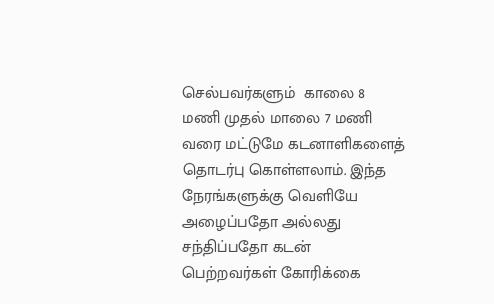செல்பவர்களும்  காலை 8 மணி முதல் மாலை 7 மணி வரை மட்டுமே கடனாளிகளைத் தொடர்பு கொள்ளலாம். இந்த நேரங்களுக்கு வெளியே அழைப்பதோ அல்லது சந்திப்பதோ கடன் பெற்றவர்கள் கோரிக்கை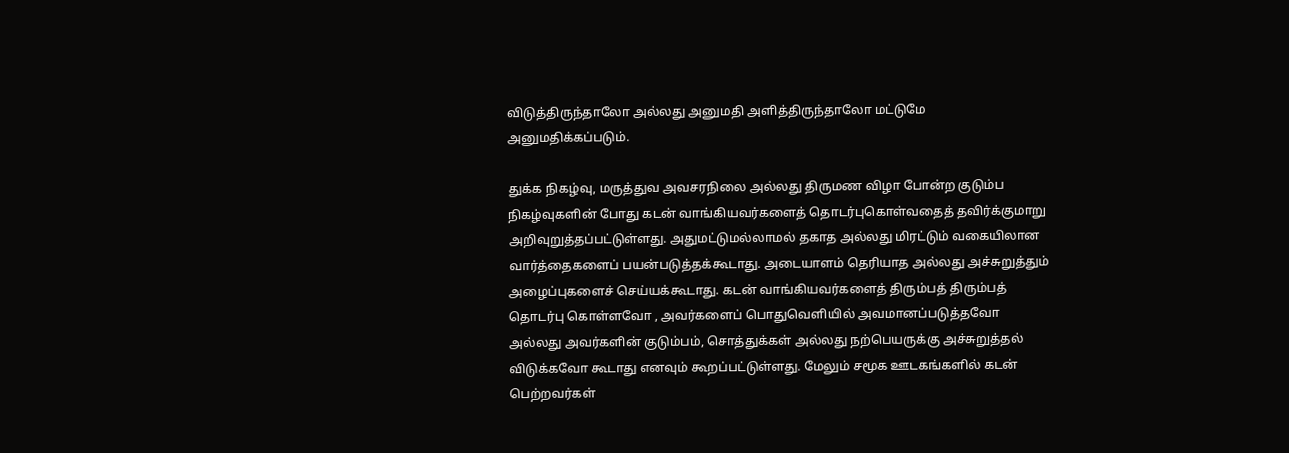விடுத்திருந்தாலோ அல்லது அனுமதி அளித்திருந்தாலோ மட்டுமே அனுமதிக்கப்படும்.

துக்க நிகழ்வு, மருத்துவ அவசரநிலை அல்லது திருமண விழா போன்ற குடும்ப நிகழ்வுகளின் போது கடன் வாங்கியவர்களைத் தொடர்புகொள்வதைத் தவிர்க்குமாறு அறிவுறுத்தப்பட்டுள்ளது. அதுமட்டுமல்லாமல் தகாத அல்லது மிரட்டும் வகையிலான வார்த்தைகளைப் பயன்படுத்தக்கூடாது. அடையாளம் தெரியாத அல்லது அச்சுறுத்தும் அழைப்புகளைச் செய்யக்கூடாது. கடன் வாங்கியவர்களைத் திரும்பத் திரும்பத் தொடர்பு கொள்ளவோ , அவர்களைப் பொதுவெளியில் அவமானப்படுத்தவோ அல்லது அவர்களின் குடும்பம், சொத்துக்கள் அல்லது நற்பெயருக்கு அச்சுறுத்தல் விடுக்கவோ கூடாது எனவும் கூறப்பட்டுள்ளது. மேலும் சமூக ஊடகங்களில் கடன் பெற்றவர்கள்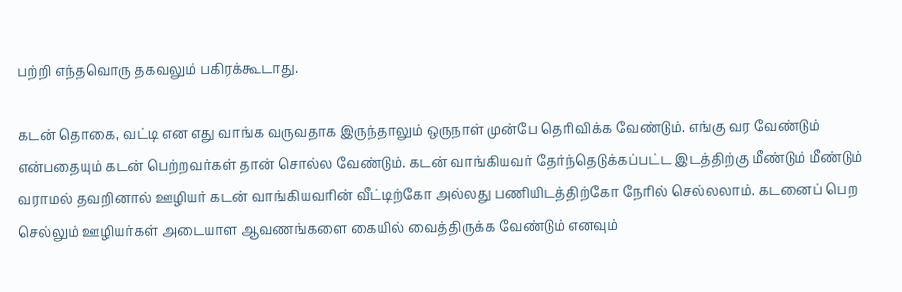பற்றி எந்தவொரு தகவலும் பகிரக்கூடாது.

கடன் தொகை, வட்டி என எது வாங்க வருவதாக இருந்தாலும் ஒருநாள் முன்பே தெரிவிக்க வேண்டும். எங்கு வர வேண்டும் என்பதையும் கடன் பெற்றவர்கள் தான் சொல்ல வேண்டும். கடன் வாங்கியவர் தேர்ந்தெடுக்கப்பட்ட இடத்திற்கு மீண்டும் மீண்டும் வராமல் தவறினால் ஊழியர் கடன் வாங்கியவரின் வீட்டிற்கோ அல்லது பணியிடத்திற்கோ நேரில் செல்லலாம். கடனைப் பெற செல்லும் ஊழியர்கள் அடையாள ஆவணங்களை கையில் வைத்திருக்க வேண்டும் எனவும்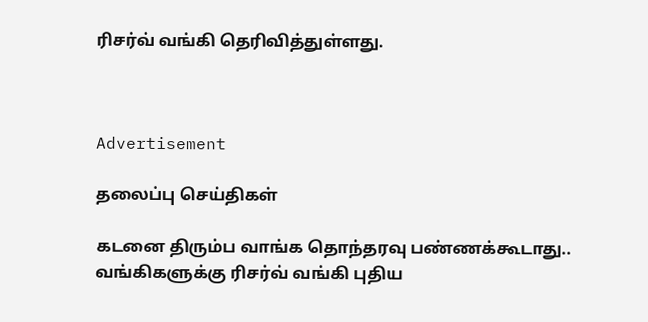ரிசர்வ் வங்கி தெரிவித்துள்ளது.



Advertisement

தலைப்பு செய்திகள்

கடனை திரும்ப வாங்க தொந்தரவு பண்ணக்கூடாது.. வங்கிகளுக்கு ரிசர்வ் வங்கி புதிய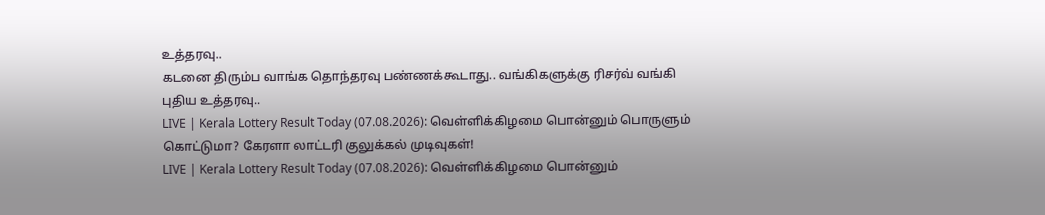உத்தரவு..
கடனை திரும்ப வாங்க தொந்தரவு பண்ணக்கூடாது.. வங்கிகளுக்கு ரிசர்வ் வங்கி புதிய உத்தரவு..
LIVE | Kerala Lottery Result Today (07.08.2026): வெள்ளிக்கிழமை பொன்னும் பொருளும் கொட்டுமா? கேரளா லாட்டரி குலுக்கல் முடிவுகள்!
LIVE | Kerala Lottery Result Today (07.08.2026): வெள்ளிக்கிழமை பொன்னும்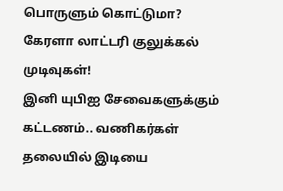பொருளும் கொட்டுமா? கேரளா லாட்டரி குலுக்கல் முடிவுகள்!
இனி யுபிஐ சேவைகளுக்கும் கட்டணம்.. வணிகர்கள் தலையில் இடியை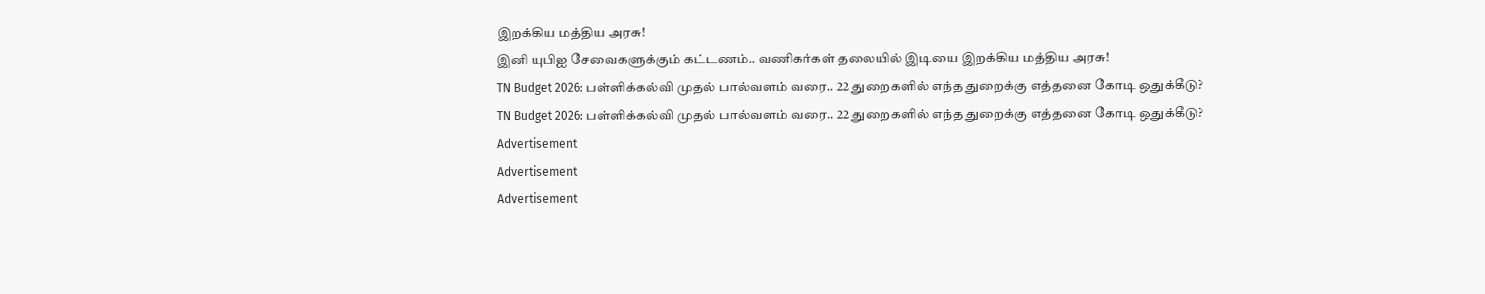இறக்கிய மத்திய அரசு!
இனி யுபிஐ சேவைகளுக்கும் கட்டணம்.. வணிகர்கள் தலையில் இடியை இறக்கிய மத்திய அரசு!
TN Budget 2026: பள்ளிக்கல்வி முதல் பால்வளம் வரை.. 22 துறைகளில் எந்த துறைக்கு எத்தனை கோடி ஒதுக்கீடு?
TN Budget 2026: பள்ளிக்கல்வி முதல் பால்வளம் வரை.. 22 துறைகளில் எந்த துறைக்கு எத்தனை கோடி ஒதுக்கீடு?
Advertisement
Advertisement
Advertisement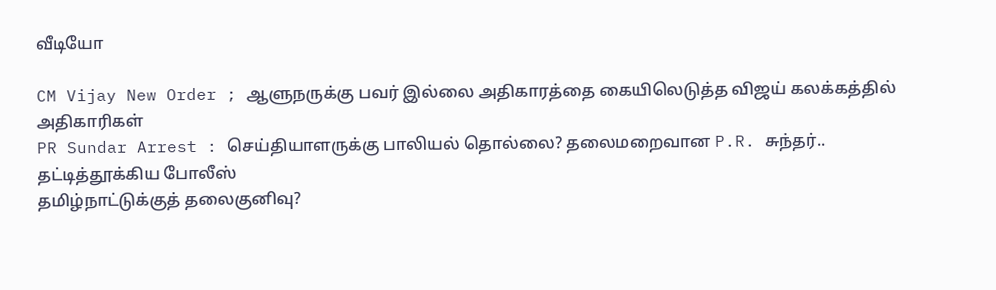வீடியோ

CM Vijay New Order ; ஆளுநருக்கு பவர் இல்லை அதிகாரத்தை கையிலெடுத்த விஜய் கலக்கத்தில் அதிகாரிகள்
PR Sundar Arrest : செய்தியாளருக்கு பாலியல் தொல்லை? தலைமறைவான P.R. சுந்தர்.. தட்டித்தூக்கிய போலீஸ்
தமிழ்நாட்டுக்குத் தலைகுனிவு?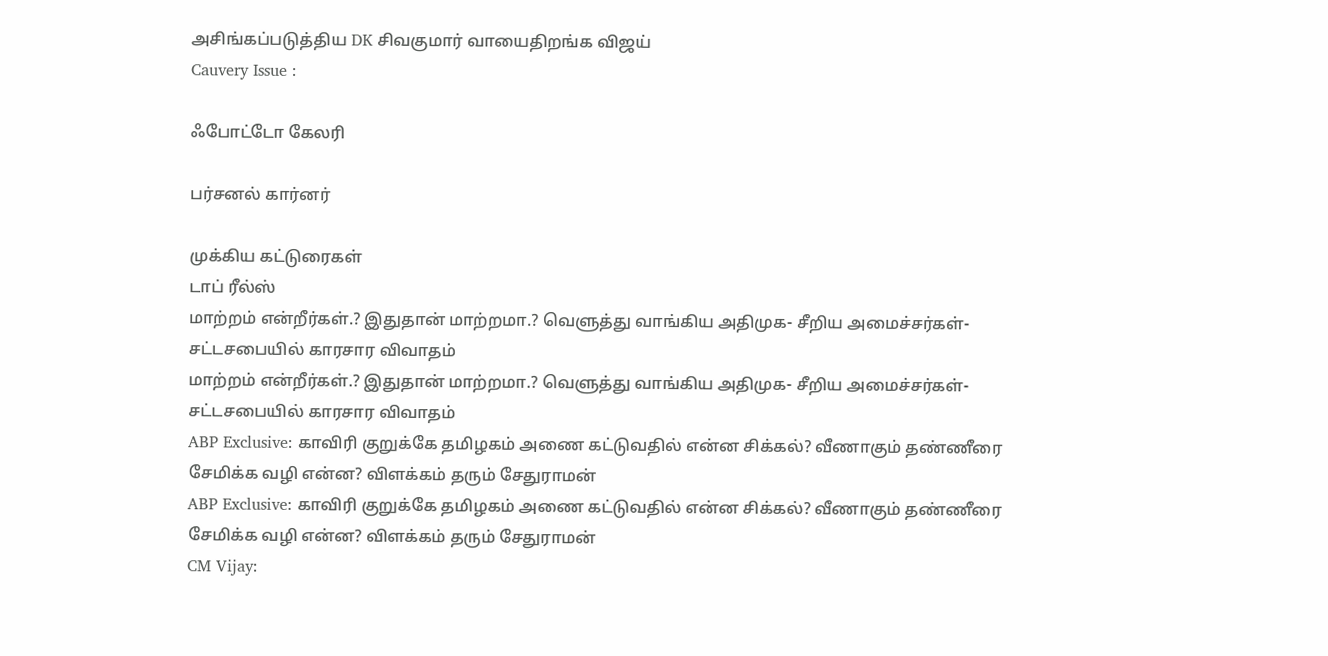அசிங்கப்படுத்திய DK சிவகுமார் வாயைதிறங்க விஜய்
Cauvery Issue :

ஃபோட்டோ கேலரி

பர்சனல் கார்னர்

முக்கிய கட்டுரைகள்
டாப் ரீல்ஸ்
மாற்றம் என்றீர்கள்.? இதுதான் மாற்றமா.? வெளுத்து வாங்கிய அதிமுக- சீறிய அமைச்சர்கள்- சட்டசபையில் காரசார விவாதம்
மாற்றம் என்றீர்கள்.? இதுதான் மாற்றமா.? வெளுத்து வாங்கிய அதிமுக- சீறிய அமைச்சர்கள்- சட்டசபையில் காரசார விவாதம்
ABP Exclusive: காவிரி குறுக்கே தமிழகம் அணை கட்டுவதில் என்ன சிக்கல்? வீணாகும் தண்ணீரை சேமிக்க வழி என்ன? விளக்கம் தரும் சேதுராமன்
ABP Exclusive: காவிரி குறுக்கே தமிழகம் அணை கட்டுவதில் என்ன சிக்கல்? வீணாகும் தண்ணீரை சேமிக்க வழி என்ன? விளக்கம் தரும் சேதுராமன்
CM Vijay: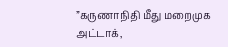”கருணாநிதி மீது மறைமுக அட்டாக்,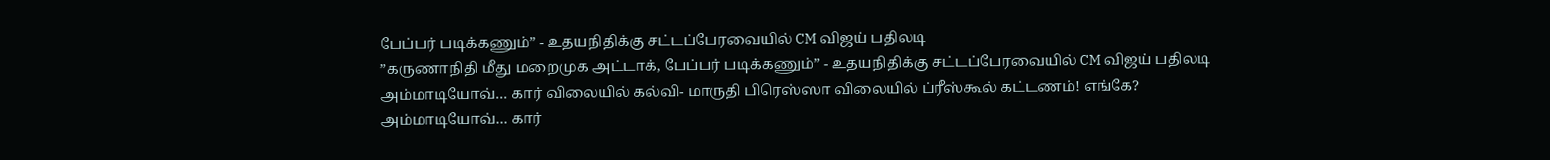பேப்பர் படிக்கணும்” - உதயநிதிக்கு சட்டப்பேரவையில் CM விஜய் பதிலடி
”கருணாநிதி மீது மறைமுக அட்டாக், பேப்பர் படிக்கணும்” - உதயநிதிக்கு சட்டப்பேரவையில் CM விஜய் பதிலடி
அம்மாடியோவ்… கார் விலையில் கல்வி- மாருதி பிரெஸ்ஸா விலையில் ப்ரீஸ்கூல் கட்டணம்! எங்கே?
அம்மாடியோவ்… கார்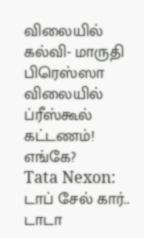விலையில் கல்வி- மாருதி பிரெஸ்ஸா விலையில் ப்ரீஸ்கூல் கட்டணம்! எங்கே?
Tata Nexon: டாப் சேல் கார்.. டாடா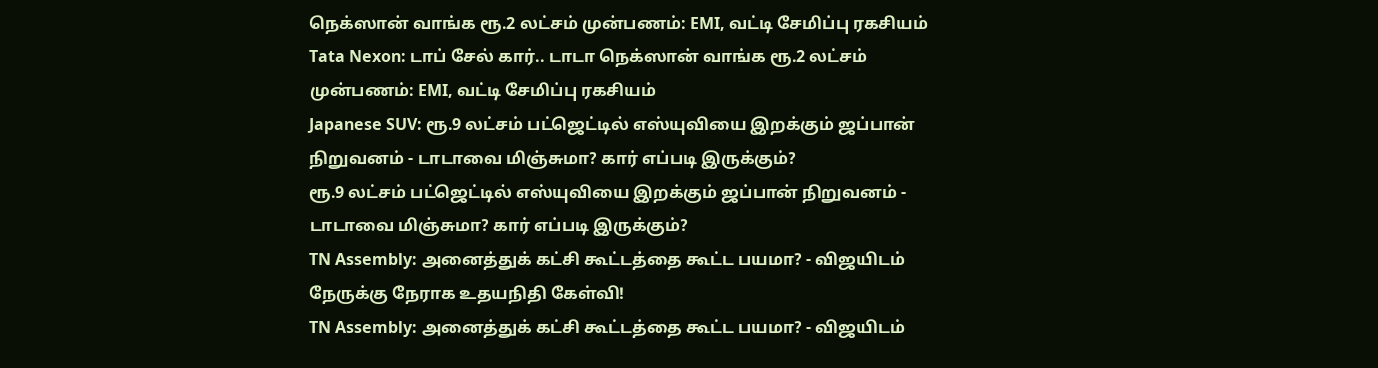நெக்ஸான் வாங்க ரூ.2 லட்சம் முன்பணம்: EMI, வட்டி சேமிப்பு ரகசியம்
Tata Nexon: டாப் சேல் கார்.. டாடா நெக்ஸான் வாங்க ரூ.2 லட்சம் முன்பணம்: EMI, வட்டி சேமிப்பு ரகசியம்
Japanese SUV: ரூ.9 லட்சம் பட்ஜெட்டில் எஸ்யுவியை இறக்கும் ஜப்பான் நிறுவனம் - டாடாவை மிஞ்சுமா? கார் எப்படி இருக்கும்?
ரூ.9 லட்சம் பட்ஜெட்டில் எஸ்யுவியை இறக்கும் ஜப்பான் நிறுவனம் - டாடாவை மிஞ்சுமா? கார் எப்படி இருக்கும்?
TN Assembly: அனைத்துக் கட்சி கூட்டத்தை கூட்ட பயமா? - விஜயிடம் நேருக்கு நேராக உதயநிதி கேள்வி!
TN Assembly: அனைத்துக் கட்சி கூட்டத்தை கூட்ட பயமா? - விஜயிடம்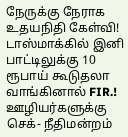நேருக்கு நேராக உதயநிதி கேள்வி!
டாஸ்மாக்கில் இனி பாட்டிலுக்கு 10 ரூபாய் கூடுதலா வாங்கினால் FIR.! ஊழியர்களுக்கு செக்- நீதிமன்றம்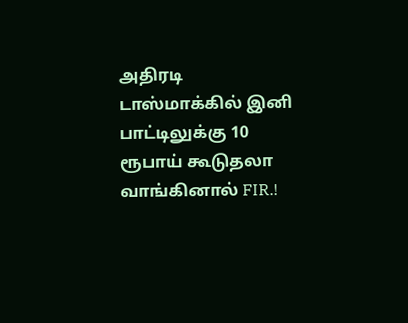அதிரடி
டாஸ்மாக்கில் இனி பாட்டிலுக்கு 10 ரூபாய் கூடுதலா வாங்கினால் FIR.!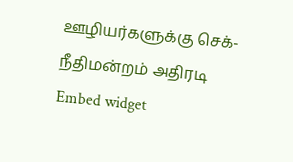ஊழியர்களுக்கு செக்- நீதிமன்றம் அதிரடி
Embed widget